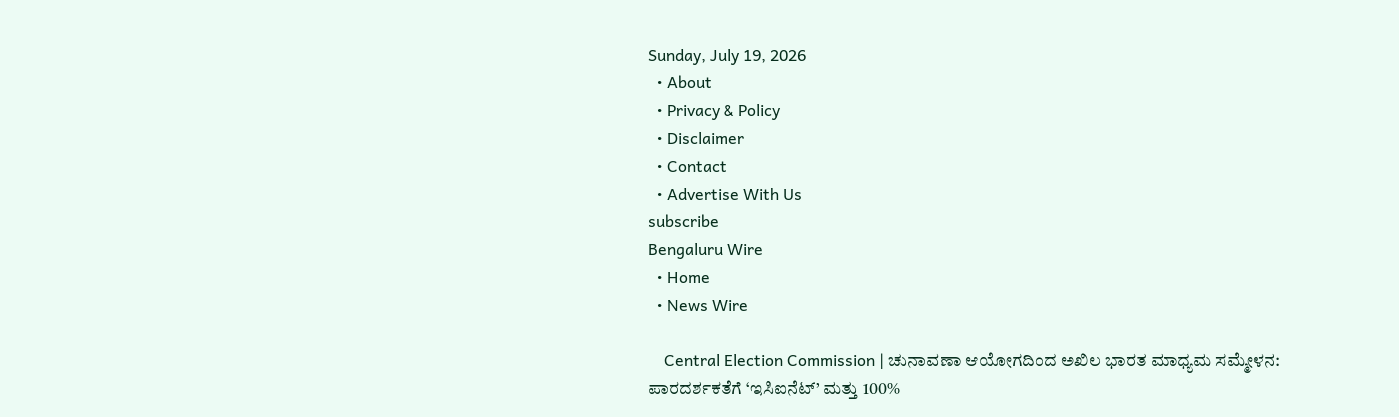Sunday, July 19, 2026
  • About
  • Privacy & Policy
  • Disclaimer
  • Contact
  • Advertise With Us
subscribe
Bengaluru Wire
  • Home
  • News Wire

    Central Election Commission | ಚುನಾವಣಾ ಆಯೋಗದಿಂದ ಅಖಿಲ ಭಾರತ ಮಾಧ್ಯಮ ಸಮ್ಮೇಳನ: ಪಾರದರ್ಶಕತೆಗೆ ‘ಇಸಿಐನೆಟ್’ ಮತ್ತು 100%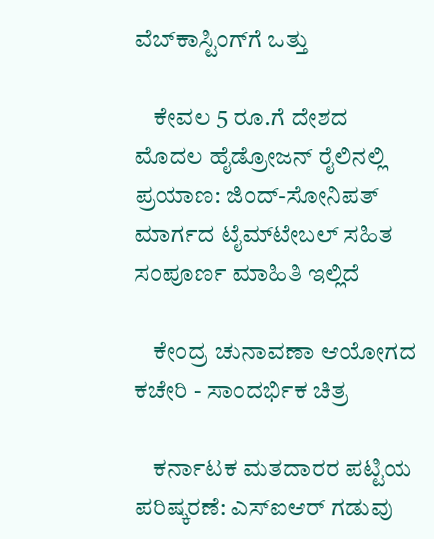ವೆಬ್‌ಕಾಸ್ಟಿಂಗ್‌ಗೆ ಒತ್ತು

    ಕೇವಲ 5 ರೂ.ಗೆ ದೇಶದ ಮೊದಲ ಹೈಡ್ರೋಜನ್ ರೈಲಿನಲ್ಲಿ ಪ್ರಯಾಣ: ಜಿಂದ್-ಸೋನಿಪತ್ ಮಾರ್ಗದ ಟೈಮ್‌ಟೇಬಲ್ ಸಹಿತ ಸಂಪೂರ್ಣ ಮಾಹಿತಿ ಇಲ್ಲಿದೆ

    ಕೇಂದ್ರ ಚುನಾವಣಾ ಆಯೋಗದ ಕಚೇರಿ - ಸಾಂದರ್ಭಿಕ ಚಿತ್ರ

    ಕರ್ನಾಟಕ ಮತದಾರರ ಪಟ್ಟಿಯ ಪರಿಷ್ಕರಣೆ: ಎಸ್‌ಐಆರ್ ಗಡುವು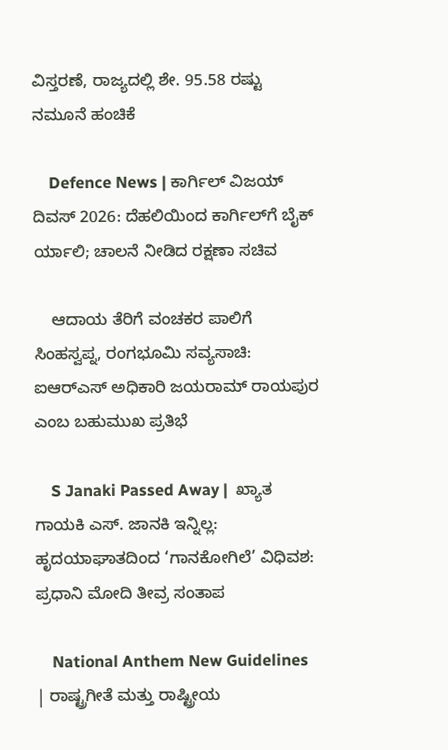ವಿಸ್ತರಣೆ, ರಾಜ್ಯದಲ್ಲಿ ಶೇ. 95.58 ರಷ್ಟು ನಮೂನೆ ಹಂಚಿಕೆ

    Defence News | ಕಾರ್ಗಿಲ್ ವಿಜಯ್ ದಿವಸ್ 2026: ದೆಹಲಿಯಿಂದ ಕಾರ್ಗಿಲ್‌ಗೆ ಬೈಕ್ ರ್ಯಾಲಿ; ಚಾಲನೆ ನೀಡಿದ ರಕ್ಷಣಾ ಸಚಿವ

    ಆದಾಯ ತೆರಿಗೆ ವಂಚಕರ ಪಾಲಿಗೆ ಸಿಂಹಸ್ವಪ್ನ, ರಂಗಭೂಮಿ ಸವ್ಯಸಾಚಿ: ಐಆರ್‌ಎಸ್ ಅಧಿಕಾರಿ ಜಯರಾಮ್ ರಾಯಪುರ ಎಂಬ ಬಹುಮುಖ ಪ್ರತಿಭೆ

    S Janaki Passed Away |  ಖ್ಯಾತ ಗಾಯಕಿ ಎಸ್. ಜಾನಕಿ ಇನ್ನಿಲ್ಲ: ಹೃದಯಾಘಾತದಿಂದ ‘ಗಾನಕೋಗಿಲೆ’ ವಿಧಿವಶ: ಪ್ರಧಾನಿ ಮೋದಿ ತೀವ್ರ ಸಂತಾಪ

    National Anthem New Guidelines | ರಾಷ್ಟ್ರಗೀತೆ ಮತ್ತು ರಾಷ್ಟ್ರೀಯ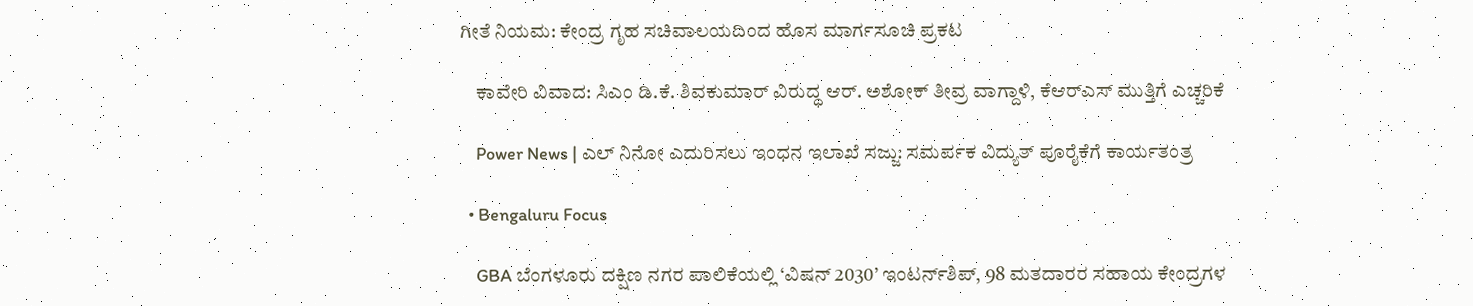ಗೀತೆ ನಿಯಮ: ಕೇಂದ್ರ ಗೃಹ ಸಚಿವಾಲಯದಿಂದ ಹೊಸ ಮಾರ್ಗಸೂಚಿ ಪ್ರಕಟ

    ಕಾವೇರಿ ವಿವಾದ: ಸಿಎಂ ಡಿ.ಕೆ. ಶಿವಕುಮಾರ್ ವಿರುದ್ಧ ಆರ್. ಅಶೋಕ್ ತೀವ್ರ ವಾಗ್ದಾಳಿ, ಕೆಆರ್‌ಎಸ್ ಮುತ್ತಿಗೆ ಎಚ್ಚರಿಕೆ

    Power News | ಎಲ್ ನಿನೋ ಎದುರಿಸಲು ಇಂಧನ ಇಲಾಖೆ ಸಜ್ಜು: ಸಮರ್ಪಕ ವಿದ್ಯುತ್ ಪೂರೈಕೆಗೆ ಕಾರ್ಯತಂತ್ರ

  • Bengaluru Focus

    GBA ಬೆಂಗಳೂರು ದಕ್ಷಿಣ ನಗರ ಪಾಲಿಕೆಯಲ್ಲಿ ‘ವಿಷನ್ 2030’ ಇಂಟರ್ನ್‌ಶಿಪ್, 98 ಮತದಾರರ ಸಹಾಯ ಕೇಂದ್ರಗಳ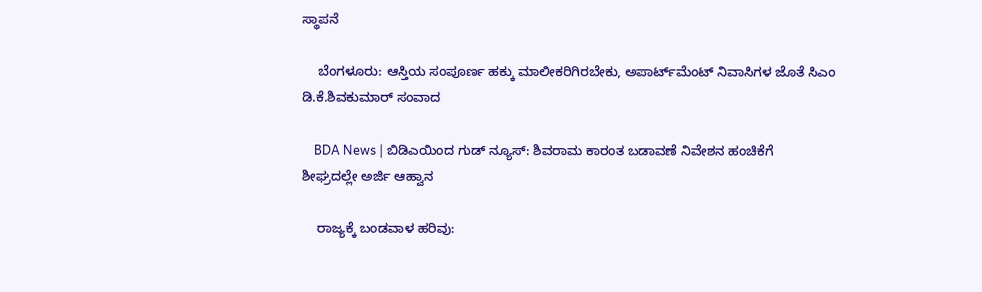ಸ್ಥಾಪನೆ

    ಬೆಂಗಳೂರು: ಆಸ್ತಿಯ ಸಂಪೂರ್ಣ ಹಕ್ಕು ಮಾಲೀಕರಿಗಿರಬೇಕು, ಅಪಾರ್ಟ್‌ಮೆಂಟ್ ನಿವಾಸಿಗಳ ಜೊತೆ ಸಿಎಂ ಡಿ.ಕೆ.ಶಿವಕುಮಾರ್ ಸಂವಾದ

    BDA News | ಬಿಡಿಎಯಿಂದ ಗುಡ್ ನ್ಯೂಸ್: ಶಿವರಾಮ ಕಾರಂತ ಬಡಾವಣೆ ನಿವೇಶನ ಹಂಚಿಕೆಗೆ ಶೀಘ್ರದಲ್ಲೇ ಅರ್ಜಿ ಆಹ್ವಾನ

    ರಾಜ್ಯಕ್ಕೆ ಬಂಡವಾಳ ಹರಿವು: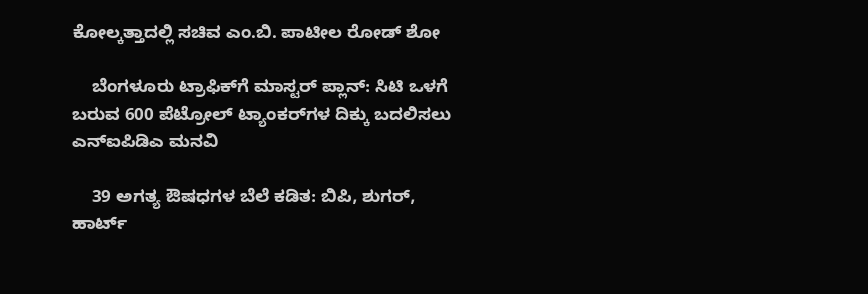ಕೋಲ್ಕತ್ತಾದಲ್ಲಿ ಸಚಿವ ಎಂ.ಬಿ. ಪಾಟೀಲ ರೋಡ್‌ ಶೋ

    ಬೆಂಗಳೂರು ಟ್ರಾಫಿಕ್‌ಗೆ ಮಾಸ್ಟರ್ ಪ್ಲಾನ್: ಸಿಟಿ ಒಳಗೆ ಬರುವ 600 ಪೆಟ್ರೋಲ್ ಟ್ಯಾಂಕರ್‌ಗಳ ದಿಕ್ಕು ಬದಲಿಸಲು ಎನ್ಐಪಿಡಿಎ ಮನವಿ

    39 ಅಗತ್ಯ ಔಷಧಗಳ ಬೆಲೆ ಕಡಿತ: ಬಿಪಿ, ಶುಗರ್, ಹಾರ್ಟ್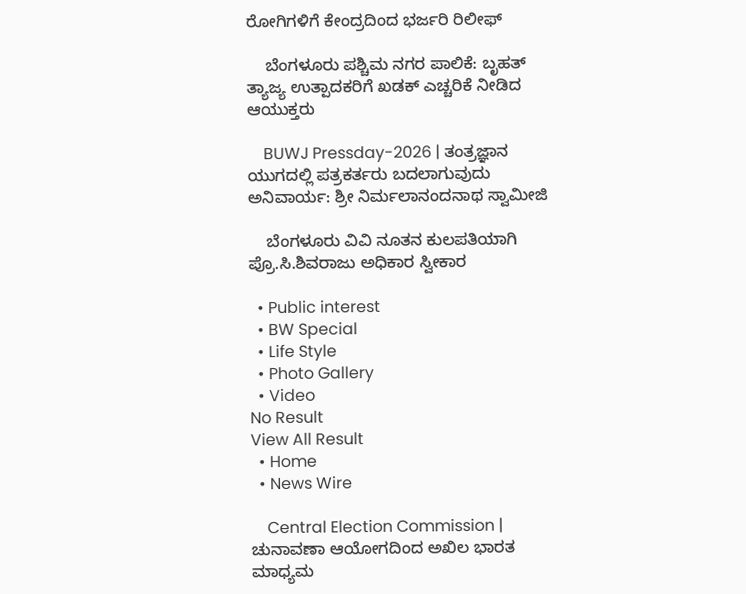ರೋಗಿಗಳಿಗೆ ಕೇಂದ್ರದಿಂದ ಭರ್ಜರಿ ರಿಲೀಫ್

    ಬೆಂಗಳೂರು ಪಶ್ಚಿಮ ನಗರ ಪಾಲಿಕೆ: ಬೃಹತ್ ತ್ಯಾಜ್ಯ ಉತ್ಪಾದಕರಿಗೆ ಖಡಕ್ ಎಚ್ಚರಿಕೆ ನೀಡಿದ ಆಯುಕ್ತರು

    BUWJ Pressday-2026 | ತಂತ್ರಜ್ಞಾನ ಯುಗದಲ್ಲಿ ಪತ್ರಕರ್ತರು ಬದಲಾಗುವುದು ಅನಿವಾರ್ಯ: ಶ್ರೀ ನಿರ್ಮಲಾನಂದನಾಥ ಸ್ವಾಮೀಜಿ

    ಬೆಂಗಳೂರು ವಿವಿ ನೂತನ ಕುಲಪತಿಯಾಗಿ ಪ್ರೊ.ಸಿ.ಶಿವರಾಜು ಅಧಿಕಾರ ಸ್ವೀಕಾರ

  • Public interest
  • BW Special
  • Life Style
  • Photo Gallery
  • Video
No Result
View All Result
  • Home
  • News Wire

    Central Election Commission | ಚುನಾವಣಾ ಆಯೋಗದಿಂದ ಅಖಿಲ ಭಾರತ ಮಾಧ್ಯಮ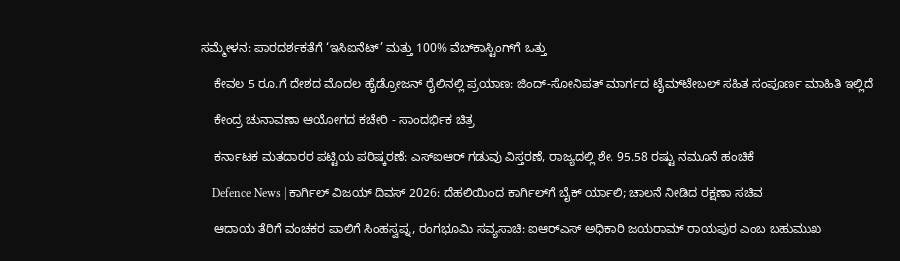ಸಮ್ಮೇಳನ: ಪಾರದರ್ಶಕತೆಗೆ ‘ಇಸಿಐನೆಟ್’ ಮತ್ತು 100% ವೆಬ್‌ಕಾಸ್ಟಿಂಗ್‌ಗೆ ಒತ್ತು

    ಕೇವಲ 5 ರೂ.ಗೆ ದೇಶದ ಮೊದಲ ಹೈಡ್ರೋಜನ್ ರೈಲಿನಲ್ಲಿ ಪ್ರಯಾಣ: ಜಿಂದ್-ಸೋನಿಪತ್ ಮಾರ್ಗದ ಟೈಮ್‌ಟೇಬಲ್ ಸಹಿತ ಸಂಪೂರ್ಣ ಮಾಹಿತಿ ಇಲ್ಲಿದೆ

    ಕೇಂದ್ರ ಚುನಾವಣಾ ಆಯೋಗದ ಕಚೇರಿ - ಸಾಂದರ್ಭಿಕ ಚಿತ್ರ

    ಕರ್ನಾಟಕ ಮತದಾರರ ಪಟ್ಟಿಯ ಪರಿಷ್ಕರಣೆ: ಎಸ್‌ಐಆರ್ ಗಡುವು ವಿಸ್ತರಣೆ, ರಾಜ್ಯದಲ್ಲಿ ಶೇ. 95.58 ರಷ್ಟು ನಮೂನೆ ಹಂಚಿಕೆ

    Defence News | ಕಾರ್ಗಿಲ್ ವಿಜಯ್ ದಿವಸ್ 2026: ದೆಹಲಿಯಿಂದ ಕಾರ್ಗಿಲ್‌ಗೆ ಬೈಕ್ ರ್ಯಾಲಿ; ಚಾಲನೆ ನೀಡಿದ ರಕ್ಷಣಾ ಸಚಿವ

    ಆದಾಯ ತೆರಿಗೆ ವಂಚಕರ ಪಾಲಿಗೆ ಸಿಂಹಸ್ವಪ್ನ, ರಂಗಭೂಮಿ ಸವ್ಯಸಾಚಿ: ಐಆರ್‌ಎಸ್ ಅಧಿಕಾರಿ ಜಯರಾಮ್ ರಾಯಪುರ ಎಂಬ ಬಹುಮುಖ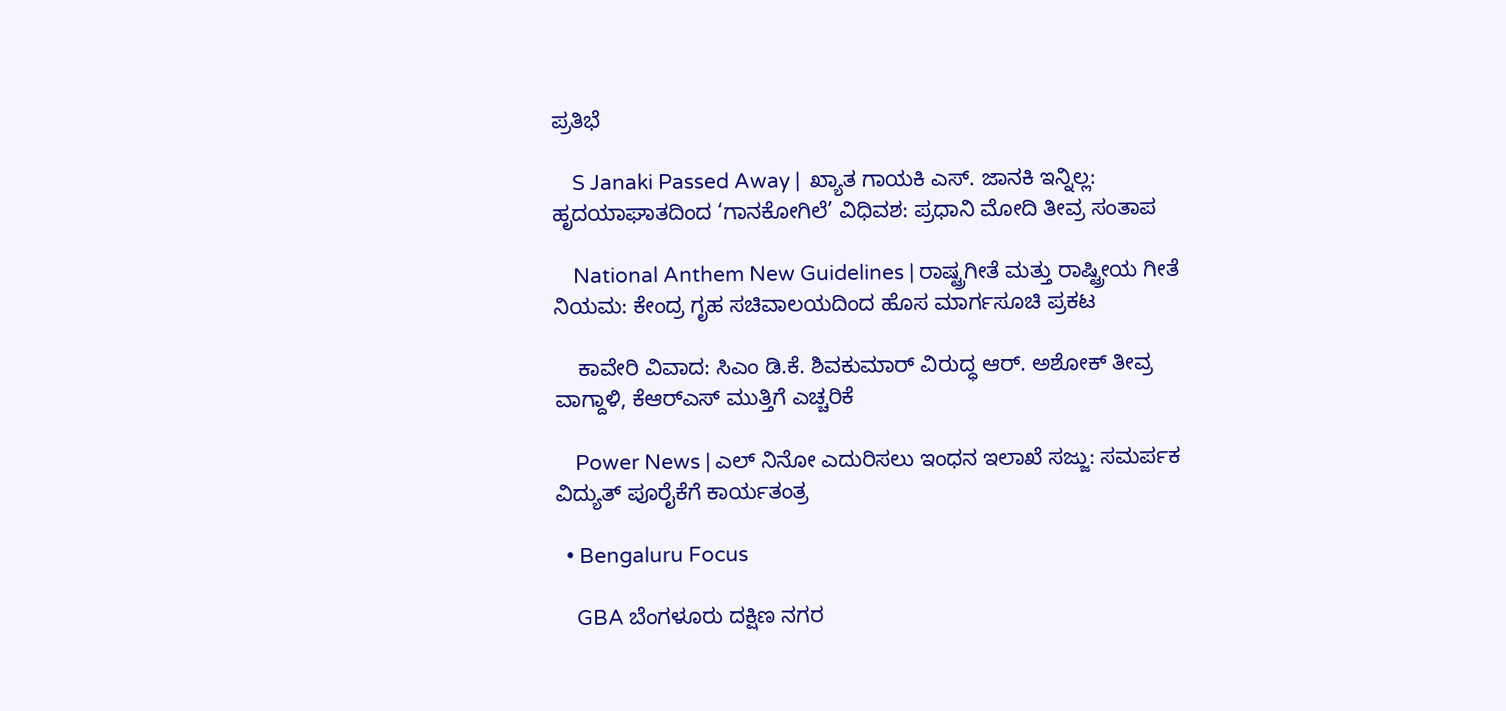ಪ್ರತಿಭೆ

    S Janaki Passed Away |  ಖ್ಯಾತ ಗಾಯಕಿ ಎಸ್. ಜಾನಕಿ ಇನ್ನಿಲ್ಲ: ಹೃದಯಾಘಾತದಿಂದ ‘ಗಾನಕೋಗಿಲೆ’ ವಿಧಿವಶ: ಪ್ರಧಾನಿ ಮೋದಿ ತೀವ್ರ ಸಂತಾಪ

    National Anthem New Guidelines | ರಾಷ್ಟ್ರಗೀತೆ ಮತ್ತು ರಾಷ್ಟ್ರೀಯ ಗೀತೆ ನಿಯಮ: ಕೇಂದ್ರ ಗೃಹ ಸಚಿವಾಲಯದಿಂದ ಹೊಸ ಮಾರ್ಗಸೂಚಿ ಪ್ರಕಟ

    ಕಾವೇರಿ ವಿವಾದ: ಸಿಎಂ ಡಿ.ಕೆ. ಶಿವಕುಮಾರ್ ವಿರುದ್ಧ ಆರ್. ಅಶೋಕ್ ತೀವ್ರ ವಾಗ್ದಾಳಿ, ಕೆಆರ್‌ಎಸ್ ಮುತ್ತಿಗೆ ಎಚ್ಚರಿಕೆ

    Power News | ಎಲ್ ನಿನೋ ಎದುರಿಸಲು ಇಂಧನ ಇಲಾಖೆ ಸಜ್ಜು: ಸಮರ್ಪಕ ವಿದ್ಯುತ್ ಪೂರೈಕೆಗೆ ಕಾರ್ಯತಂತ್ರ

  • Bengaluru Focus

    GBA ಬೆಂಗಳೂರು ದಕ್ಷಿಣ ನಗರ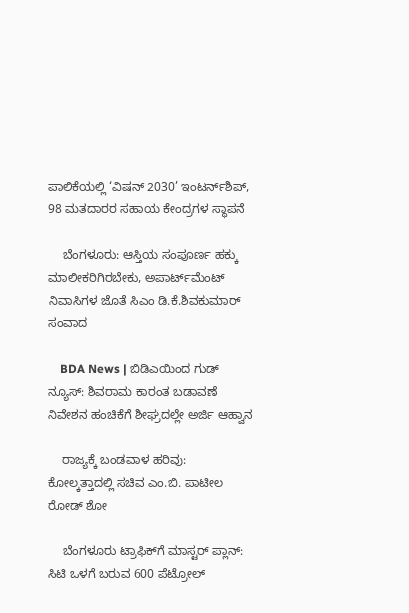ಪಾಲಿಕೆಯಲ್ಲಿ ‘ವಿಷನ್ 2030’ ಇಂಟರ್ನ್‌ಶಿಪ್, 98 ಮತದಾರರ ಸಹಾಯ ಕೇಂದ್ರಗಳ ಸ್ಥಾಪನೆ

    ಬೆಂಗಳೂರು: ಆಸ್ತಿಯ ಸಂಪೂರ್ಣ ಹಕ್ಕು ಮಾಲೀಕರಿಗಿರಬೇಕು, ಅಪಾರ್ಟ್‌ಮೆಂಟ್ ನಿವಾಸಿಗಳ ಜೊತೆ ಸಿಎಂ ಡಿ.ಕೆ.ಶಿವಕುಮಾರ್ ಸಂವಾದ

    BDA News | ಬಿಡಿಎಯಿಂದ ಗುಡ್ ನ್ಯೂಸ್: ಶಿವರಾಮ ಕಾರಂತ ಬಡಾವಣೆ ನಿವೇಶನ ಹಂಚಿಕೆಗೆ ಶೀಘ್ರದಲ್ಲೇ ಅರ್ಜಿ ಆಹ್ವಾನ

    ರಾಜ್ಯಕ್ಕೆ ಬಂಡವಾಳ ಹರಿವು: ಕೋಲ್ಕತ್ತಾದಲ್ಲಿ ಸಚಿವ ಎಂ.ಬಿ. ಪಾಟೀಲ ರೋಡ್‌ ಶೋ

    ಬೆಂಗಳೂರು ಟ್ರಾಫಿಕ್‌ಗೆ ಮಾಸ್ಟರ್ ಪ್ಲಾನ್: ಸಿಟಿ ಒಳಗೆ ಬರುವ 600 ಪೆಟ್ರೋಲ್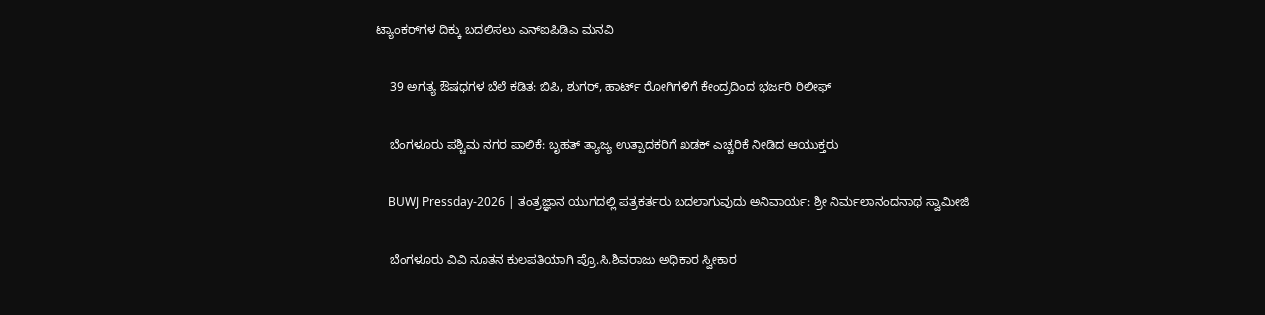ಟ್ಯಾಂಕರ್‌ಗಳ ದಿಕ್ಕು ಬದಲಿಸಲು ಎನ್ಐಪಿಡಿಎ ಮನವಿ

    39 ಅಗತ್ಯ ಔಷಧಗಳ ಬೆಲೆ ಕಡಿತ: ಬಿಪಿ, ಶುಗರ್, ಹಾರ್ಟ್ ರೋಗಿಗಳಿಗೆ ಕೇಂದ್ರದಿಂದ ಭರ್ಜರಿ ರಿಲೀಫ್

    ಬೆಂಗಳೂರು ಪಶ್ಚಿಮ ನಗರ ಪಾಲಿಕೆ: ಬೃಹತ್ ತ್ಯಾಜ್ಯ ಉತ್ಪಾದಕರಿಗೆ ಖಡಕ್ ಎಚ್ಚರಿಕೆ ನೀಡಿದ ಆಯುಕ್ತರು

    BUWJ Pressday-2026 | ತಂತ್ರಜ್ಞಾನ ಯುಗದಲ್ಲಿ ಪತ್ರಕರ್ತರು ಬದಲಾಗುವುದು ಅನಿವಾರ್ಯ: ಶ್ರೀ ನಿರ್ಮಲಾನಂದನಾಥ ಸ್ವಾಮೀಜಿ

    ಬೆಂಗಳೂರು ವಿವಿ ನೂತನ ಕುಲಪತಿಯಾಗಿ ಪ್ರೊ.ಸಿ.ಶಿವರಾಜು ಅಧಿಕಾರ ಸ್ವೀಕಾರ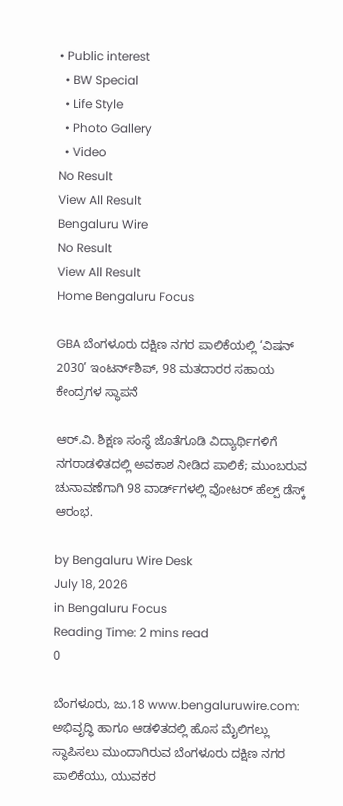• Public interest
  • BW Special
  • Life Style
  • Photo Gallery
  • Video
No Result
View All Result
Bengaluru Wire
No Result
View All Result
Home Bengaluru Focus

GBA ಬೆಂಗಳೂರು ದಕ್ಷಿಣ ನಗರ ಪಾಲಿಕೆಯಲ್ಲಿ ‘ವಿಷನ್ 2030’ ಇಂಟರ್ನ್‌ಶಿಪ್, 98 ಮತದಾರರ ಸಹಾಯ ಕೇಂದ್ರಗಳ ಸ್ಥಾಪನೆ

ಆರ್.ವಿ. ಶಿಕ್ಷಣ ಸಂಸ್ಥೆ ಜೊತೆಗೂಡಿ ವಿದ್ಯಾರ್ಥಿಗಳಿಗೆ ನಗರಾಡಳಿತದಲ್ಲಿ ಅವಕಾಶ ನೀಡಿದ ಪಾಲಿಕೆ; ಮುಂಬರುವ ಚುನಾವಣೆಗಾಗಿ 98 ವಾರ್ಡ್‌ಗಳಲ್ಲಿ ವೋಟರ್ ಹೆಲ್ಪ್ ಡೆಸ್ಕ್ ಆರಂಭ.

by Bengaluru Wire Desk
July 18, 2026
in Bengaluru Focus
Reading Time: 2 mins read
0

ಬೆಂಗಳೂರು, ಜು.18 www.bengaluruwire.com: ಅಭಿವೃದ್ಧಿ ಹಾಗೂ ಆಡಳಿತದಲ್ಲಿ ಹೊಸ ಮೈಲಿಗಲ್ಲು ಸ್ಥಾಪಿಸಲು ಮುಂದಾಗಿರುವ ಬೆಂಗಳೂರು ದಕ್ಷಿಣ ನಗರ ಪಾಲಿಕೆಯು, ಯುವಕರ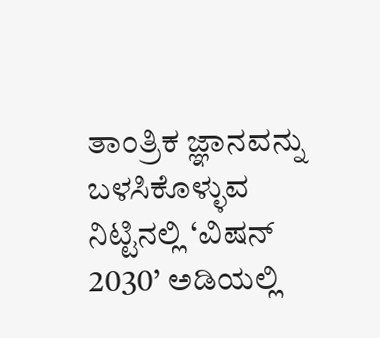ತಾಂತ್ರಿಕ ಜ್ಞಾನವನ್ನು ಬಳಸಿಕೊಳ್ಳುವ ನಿಟ್ಟಿನಲ್ಲಿ ‘ವಿಷನ್ 2030’ ಅಡಿಯಲ್ಲಿ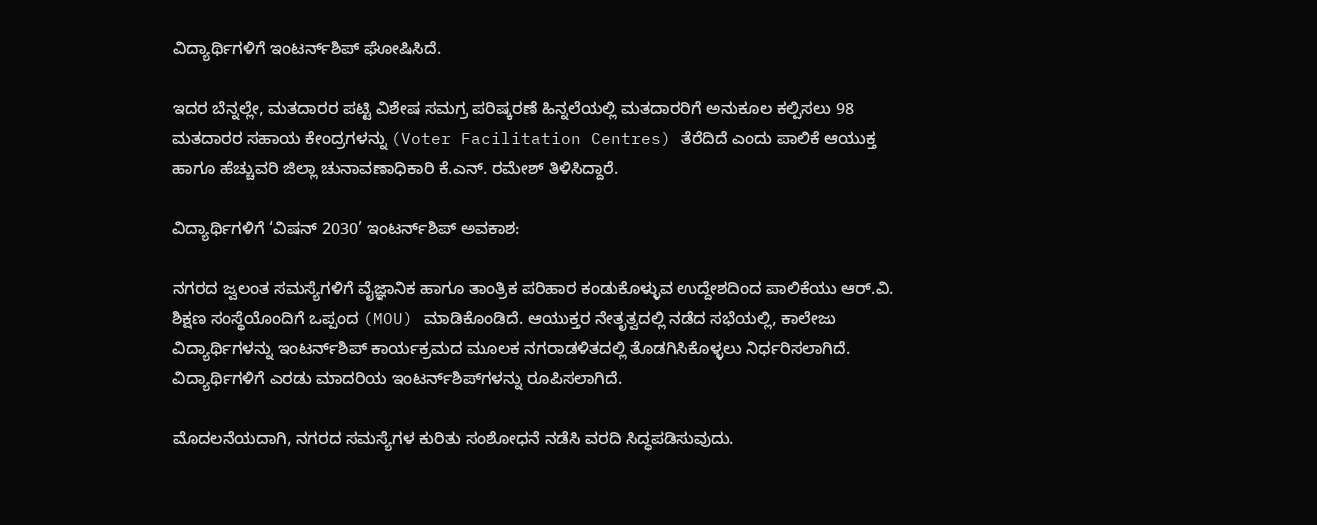ವಿದ್ಯಾರ್ಥಿಗಳಿಗೆ ಇಂಟರ್ನ್‌ಶಿಪ್ ಘೋಷಿಸಿದೆ.

ಇದರ ಬೆನ್ನಲ್ಲೇ, ಮತದಾರರ ಪಟ್ಟಿ ವಿಶೇಷ ಸಮಗ್ರ ಪರಿಷ್ಕರಣೆ ಹಿನ್ನಲೆಯಲ್ಲಿ ಮತದಾರರಿಗೆ ಅನುಕೂಲ ಕಲ್ಪಿಸಲು 98 ಮತದಾರರ ಸಹಾಯ ಕೇಂದ್ರಗಳನ್ನು (Voter Facilitation Centres) ತೆರೆದಿದೆ ಎಂದು ಪಾಲಿಕೆ ಆಯುಕ್ತ ಹಾಗೂ ಹೆಚ್ಚುವರಿ ಜಿಲ್ಲಾ ಚುನಾವಣಾಧಿಕಾರಿ ಕೆ.ಎನ್. ರಮೇಶ್ ತಿಳಿಸಿದ್ದಾರೆ.

ವಿದ್ಯಾರ್ಥಿಗಳಿಗೆ ‘ವಿಷನ್ 2030’ ಇಂಟರ್ನ್‌ಶಿಪ್ ಅವಕಾಶ:

ನಗರದ ಜ್ವಲಂತ ಸಮಸ್ಯೆಗಳಿಗೆ ವೈಜ್ಞಾನಿಕ ಹಾಗೂ ತಾಂತ್ರಿಕ ಪರಿಹಾರ ಕಂಡುಕೊಳ್ಳುವ ಉದ್ದೇಶದಿಂದ ಪಾಲಿಕೆಯು ಆರ್.ವಿ. ಶಿಕ್ಷಣ ಸಂಸ್ಥೆಯೊಂದಿಗೆ ಒಪ್ಪಂದ (MOU) ಮಾಡಿಕೊಂಡಿದೆ. ಆಯುಕ್ತರ ನೇತೃತ್ವದಲ್ಲಿ ನಡೆದ ಸಭೆಯಲ್ಲಿ, ಕಾಲೇಜು ವಿದ್ಯಾರ್ಥಿಗಳನ್ನು ಇಂಟರ್ನ್‌ಶಿಪ್ ಕಾರ್ಯಕ್ರಮದ ಮೂಲಕ ನಗರಾಡಳಿತದಲ್ಲಿ ತೊಡಗಿಸಿಕೊಳ್ಳಲು ನಿರ್ಧರಿಸಲಾಗಿದೆ. ವಿದ್ಯಾರ್ಥಿಗಳಿಗೆ ಎರಡು ಮಾದರಿಯ ಇಂಟರ್ನ್‌ಶಿಪ್‌ಗಳನ್ನು ರೂಪಿಸಲಾಗಿದೆ.

ಮೊದಲನೆಯದಾಗಿ, ನಗರದ ಸಮಸ್ಯೆಗಳ ಕುರಿತು ಸಂಶೋಧನೆ ನಡೆಸಿ ವರದಿ ಸಿದ್ಧಪಡಿಸುವುದು.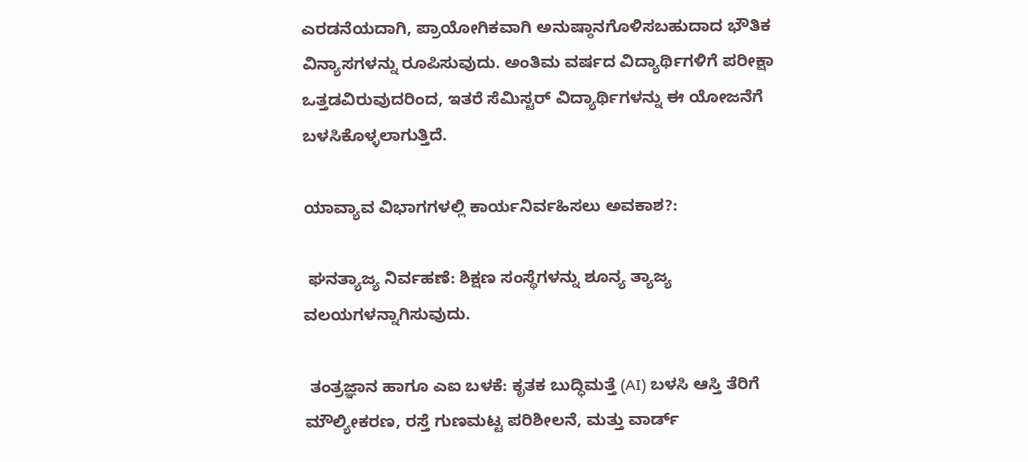ಎರಡನೆಯದಾಗಿ, ಪ್ರಾಯೋಗಿಕವಾಗಿ ಅನುಷ್ಠಾನಗೊಳಿಸಬಹುದಾದ ಭೌತಿಕ ವಿನ್ಯಾಸಗಳನ್ನು ರೂಪಿಸುವುದು. ಅಂತಿಮ ವರ್ಷದ ವಿದ್ಯಾರ್ಥಿಗಳಿಗೆ ಪರೀಕ್ಷಾ ಒತ್ತಡವಿರುವುದರಿಂದ, ಇತರೆ ಸೆಮಿಸ್ಟರ್ ವಿದ್ಯಾರ್ಥಿಗಳನ್ನು ಈ ಯೋಜನೆಗೆ ಬಳಸಿಕೊಳ್ಳಲಾಗುತ್ತಿದೆ.

ಯಾವ್ಯಾವ ವಿಭಾಗಗಳಲ್ಲಿ ಕಾರ್ಯನಿರ್ವಹಿಸಲು ಅವಕಾಶ?:

 ಘನತ್ಯಾಜ್ಯ ನಿರ್ವಹಣೆ: ಶಿಕ್ಷಣ ಸಂಸ್ಥೆಗಳನ್ನು ಶೂನ್ಯ ತ್ಯಾಜ್ಯ ವಲಯಗಳನ್ನಾಗಿಸುವುದು.

 ತಂತ್ರಜ್ಞಾನ ಹಾಗೂ ಎಐ ಬಳಕೆ: ಕೃತಕ ಬುದ್ಧಿಮತ್ತೆ (AI) ಬಳಸಿ ಆಸ್ತಿ ತೆರಿಗೆ ಮೌಲ್ಯೀಕರಣ, ರಸ್ತೆ ಗುಣಮಟ್ಟ ಪರಿಶೀಲನೆ, ಮತ್ತು ವಾರ್ಡ್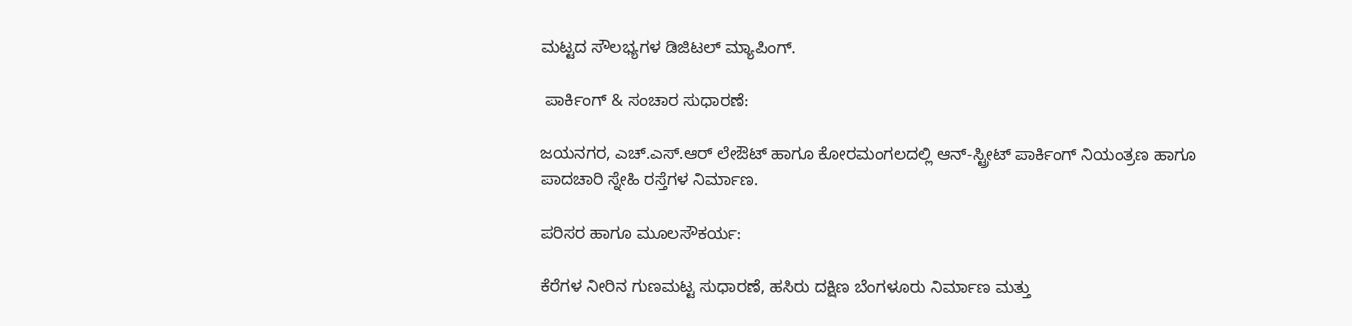ಮಟ್ಟದ ಸೌಲಭ್ಯಗಳ ಡಿಜಿಟಲ್ ಮ್ಯಾಪಿಂಗ್.

 ಪಾರ್ಕಿಂಗ್ & ಸಂಚಾರ ಸುಧಾರಣೆ:

ಜಯನಗರ, ಎಚ್.ಎಸ್.ಆರ್ ಲೇಔಟ್ ಹಾಗೂ ಕೋರಮಂಗಲದಲ್ಲಿ ಆನ್-ಸ್ಟ್ರೀಟ್ ಪಾರ್ಕಿಂಗ್ ನಿಯಂತ್ರಣ ಹಾಗೂ ಪಾದಚಾರಿ ಸ್ನೇಹಿ ರಸ್ತೆಗಳ ನಿರ್ಮಾಣ.

ಪರಿಸರ ಹಾಗೂ ಮೂಲಸೌಕರ್ಯ:

ಕೆರೆಗಳ ನೀರಿನ ಗುಣಮಟ್ಟ ಸುಧಾರಣೆ, ಹಸಿರು ದಕ್ಷಿಣ ಬೆಂಗಳೂರು ನಿರ್ಮಾಣ ಮತ್ತು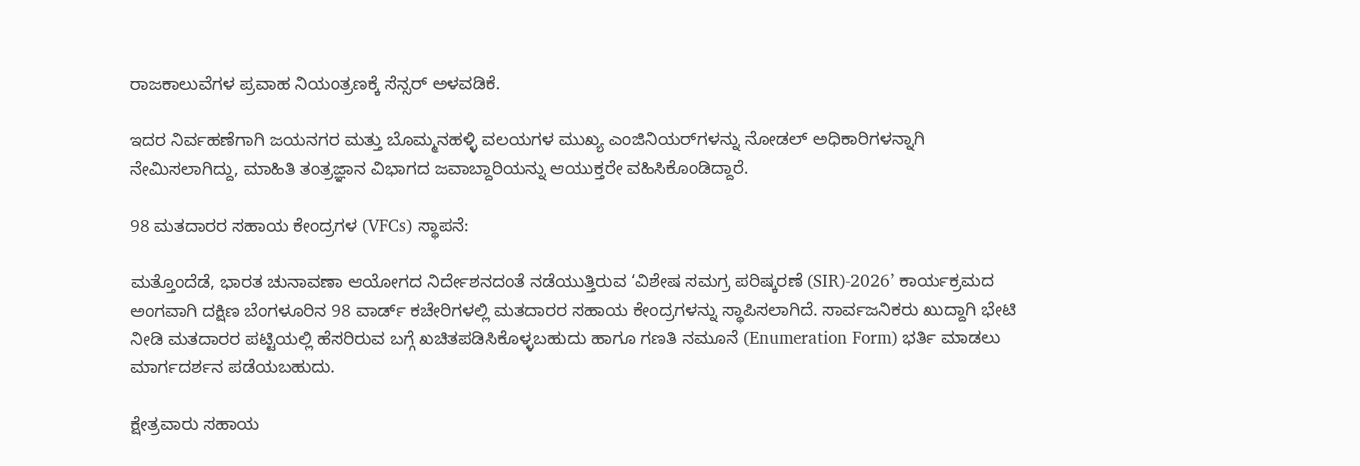ರಾಜಕಾಲುವೆಗಳ ಪ್ರವಾಹ ನಿಯಂತ್ರಣಕ್ಕೆ ಸೆನ್ಸರ್ ಅಳವಡಿಕೆ.

ಇದರ ನಿರ್ವಹಣೆಗಾಗಿ ಜಯನಗರ ಮತ್ತು ಬೊಮ್ಮನಹಳ್ಳಿ ವಲಯಗಳ ಮುಖ್ಯ ಎಂಜಿನಿಯರ್‌ಗಳನ್ನು ನೋಡಲ್ ಅಧಿಕಾರಿಗಳನ್ನಾಗಿ ನೇಮಿಸಲಾಗಿದ್ದು, ಮಾಹಿತಿ ತಂತ್ರಜ್ಞಾನ ವಿಭಾಗದ ಜವಾಬ್ದಾರಿಯನ್ನು ಆಯುಕ್ತರೇ ವಹಿಸಿಕೊಂಡಿದ್ದಾರೆ.

98 ಮತದಾರರ ಸಹಾಯ ಕೇಂದ್ರಗಳ (VFCs) ಸ್ಥಾಪನೆ:

ಮತ್ತೊಂದೆಡೆ, ಭಾರತ ಚುನಾವಣಾ ಆಯೋಗದ ನಿರ್ದೇಶನದಂತೆ ನಡೆಯುತ್ತಿರುವ ‘ವಿಶೇಷ ಸಮಗ್ರ ಪರಿಷ್ಕರಣೆ (SIR)-2026’ ಕಾರ್ಯಕ್ರಮದ ಅಂಗವಾಗಿ ದಕ್ಷಿಣ ಬೆಂಗಳೂರಿನ 98 ವಾರ್ಡ್ ಕಚೇರಿಗಳಲ್ಲಿ ಮತದಾರರ ಸಹಾಯ ಕೇಂದ್ರಗಳನ್ನು ಸ್ಥಾಪಿಸಲಾಗಿದೆ. ಸಾರ್ವಜನಿಕರು ಖುದ್ದಾಗಿ ಭೇಟಿ ನೀಡಿ ಮತದಾರರ ಪಟ್ಟಿಯಲ್ಲಿ ಹೆಸರಿರುವ ಬಗ್ಗೆ ಖಚಿತಪಡಿಸಿಕೊಳ್ಳಬಹುದು ಹಾಗೂ ಗಣತಿ ನಮೂನೆ (Enumeration Form) ಭರ್ತಿ ಮಾಡಲು ಮಾರ್ಗದರ್ಶನ ಪಡೆಯಬಹುದು.

ಕ್ಷೇತ್ರವಾರು ಸಹಾಯ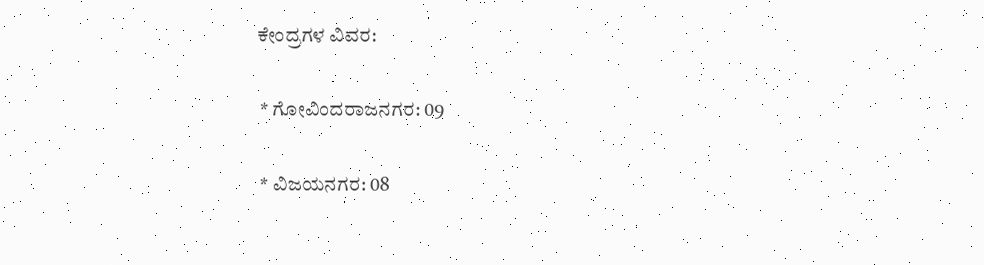ಕೇಂದ್ರಗಳ ವಿವರ:

 * ಗೋವಿಂದರಾಜನಗರ: 09

 * ವಿಜಯನಗರ: 08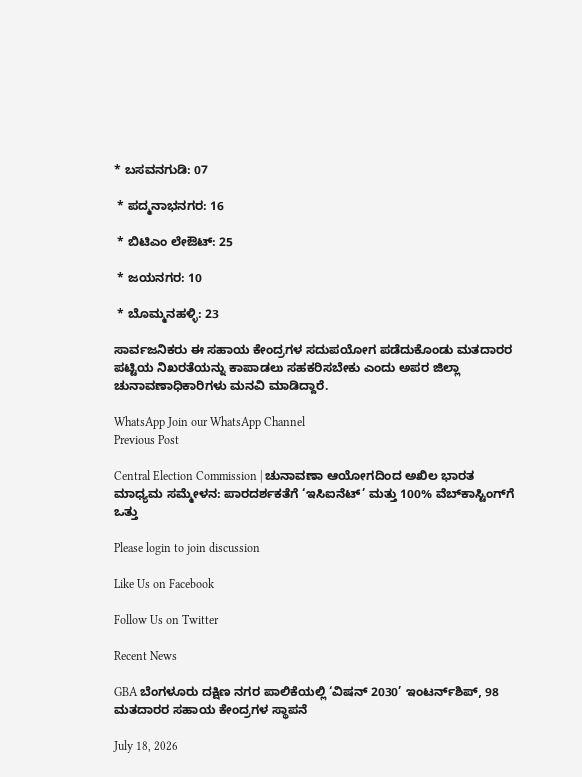* ಬಸವನಗುಡಿ: 07

 * ಪದ್ಮನಾಭನಗರ: 16

 * ಬಿಟಿಎಂ ಲೇಔಟ್: 25

 * ಜಯನಗರ: 10

 * ಬೊಮ್ಮನಹಳ್ಳಿ: 23

ಸಾರ್ವಜನಿಕರು ಈ ಸಹಾಯ ಕೇಂದ್ರಗಳ ಸದುಪಯೋಗ ಪಡೆದುಕೊಂಡು ಮತದಾರರ ಪಟ್ಟಿಯ ನಿಖರತೆಯನ್ನು ಕಾಪಾಡಲು ಸಹಕರಿಸಬೇಕು ಎಂದು ಅಪರ ಜಿಲ್ಲಾ ಚುನಾವಣಾಧಿಕಾರಿಗಳು ಮನವಿ ಮಾಡಿದ್ದಾರೆ.

WhatsApp Join our WhatsApp Channel
Previous Post

Central Election Commission | ಚುನಾವಣಾ ಆಯೋಗದಿಂದ ಅಖಿಲ ಭಾರತ ಮಾಧ್ಯಮ ಸಮ್ಮೇಳನ: ಪಾರದರ್ಶಕತೆಗೆ ‘ಇಸಿಐನೆಟ್’ ಮತ್ತು 100% ವೆಬ್‌ಕಾಸ್ಟಿಂಗ್‌ಗೆ ಒತ್ತು

Please login to join discussion

Like Us on Facebook

Follow Us on Twitter

Recent News

GBA ಬೆಂಗಳೂರು ದಕ್ಷಿಣ ನಗರ ಪಾಲಿಕೆಯಲ್ಲಿ ‘ವಿಷನ್ 2030’ ಇಂಟರ್ನ್‌ಶಿಪ್, 98 ಮತದಾರರ ಸಹಾಯ ಕೇಂದ್ರಗಳ ಸ್ಥಾಪನೆ

July 18, 2026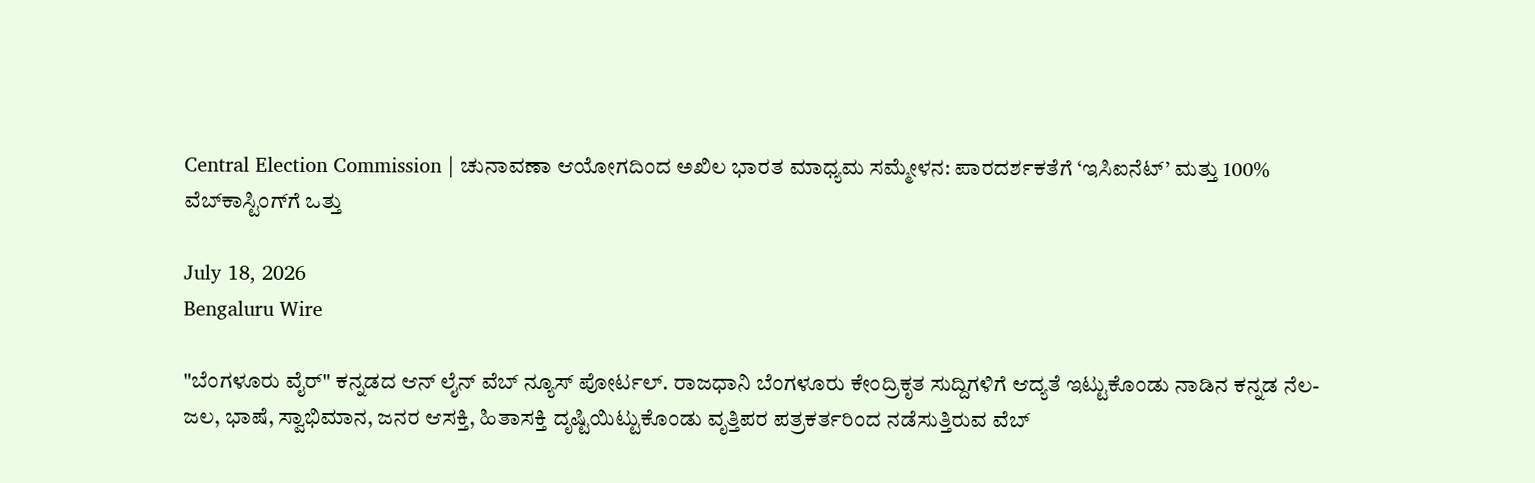Central Election Commission | ಚುನಾವಣಾ ಆಯೋಗದಿಂದ ಅಖಿಲ ಭಾರತ ಮಾಧ್ಯಮ ಸಮ್ಮೇಳನ: ಪಾರದರ್ಶಕತೆಗೆ ‘ಇಸಿಐನೆಟ್’ ಮತ್ತು 100% ವೆಬ್‌ಕಾಸ್ಟಿಂಗ್‌ಗೆ ಒತ್ತು

July 18, 2026
Bengaluru Wire

"ಬೆಂಗಳೂರು ವೈರ್" ಕನ್ನಡದ ಆನ್ ಲೈನ್ ವೆಬ್ ನ್ಯೂಸ್ ಪೋರ್ಟಲ್. ರಾಜಧಾನಿ ಬೆಂಗಳೂರು ಕೇಂದ್ರಿಕೃತ ಸುದ್ದಿಗಳಿಗೆ ಆದ್ಯತೆ ಇಟ್ಟುಕೊಂಡು ನಾಡಿನ ಕನ್ನಡ ನೆಲ- ಜಲ, ಭಾಷೆ, ಸ್ವಾಭಿಮಾನ, ಜನರ ಆಸಕ್ತಿ, ಹಿತಾಸಕ್ತಿ ದೃಷ್ಟಿಯಿಟ್ಟುಕೊಂಡು ವೃತ್ತಿಪರ ಪತ್ರಕರ್ತರಿಂದ ನಡೆಸುತ್ತಿರುವ ವೆಬ್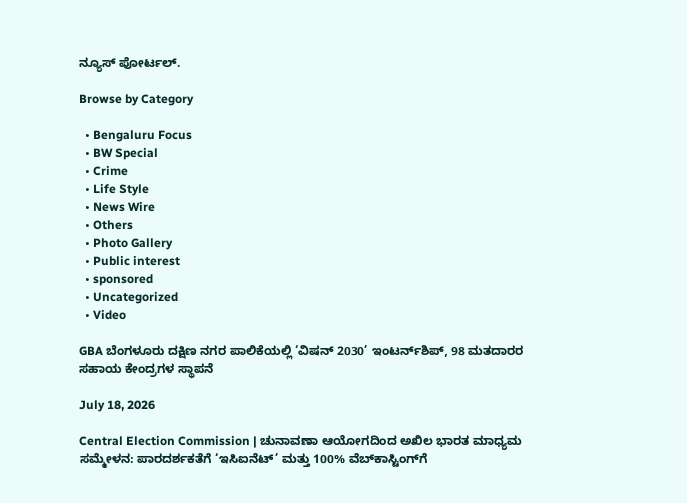ನ್ಯೂಸ್ ಪೋರ್ಟಲ್.

Browse by Category

  • Bengaluru Focus
  • BW Special
  • Crime
  • Life Style
  • News Wire
  • Others
  • Photo Gallery
  • Public interest
  • sponsored
  • Uncategorized
  • Video

GBA ಬೆಂಗಳೂರು ದಕ್ಷಿಣ ನಗರ ಪಾಲಿಕೆಯಲ್ಲಿ ‘ವಿಷನ್ 2030’ ಇಂಟರ್ನ್‌ಶಿಪ್, 98 ಮತದಾರರ ಸಹಾಯ ಕೇಂದ್ರಗಳ ಸ್ಥಾಪನೆ

July 18, 2026

Central Election Commission | ಚುನಾವಣಾ ಆಯೋಗದಿಂದ ಅಖಿಲ ಭಾರತ ಮಾಧ್ಯಮ ಸಮ್ಮೇಳನ: ಪಾರದರ್ಶಕತೆಗೆ ‘ಇಸಿಐನೆಟ್’ ಮತ್ತು 100% ವೆಬ್‌ಕಾಸ್ಟಿಂಗ್‌ಗೆ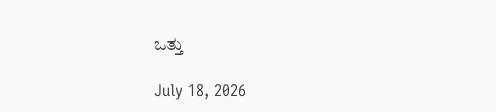ಒತ್ತು

July 18, 2026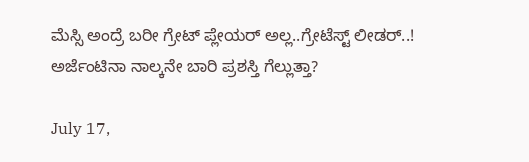ಮೆಸ್ಸಿ ಅಂದ್ರೆ ಬರೀ ಗ್ರೇಟ್ ಪ್ಲೇಯರ್ ಅಲ್ಲ..ಗ್ರೇಟೆಸ್ಟ್ ಲೀಡರ್..! ಅರ್ಜೆಂಟಿನಾ ನಾಲ್ಕನೇ ಬಾರಿ ಪ್ರಶಸ್ತಿ ಗೆಲ್ಲುತ್ತಾ?

July 17,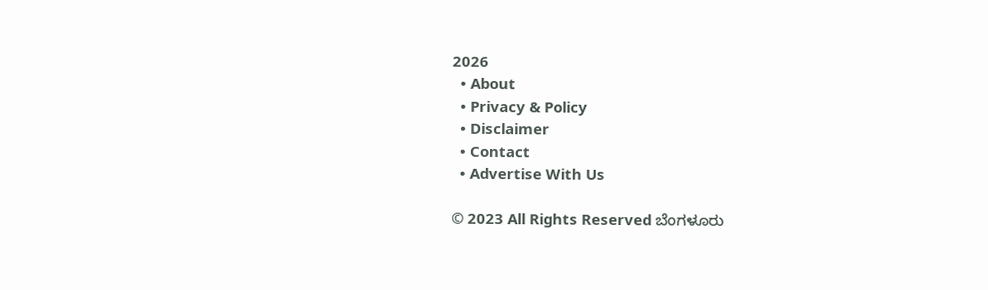2026
  • About
  • Privacy & Policy
  • Disclaimer
  • Contact
  • Advertise With Us

© 2023 All Rights Reserved ಬೆಂಗಳೂರು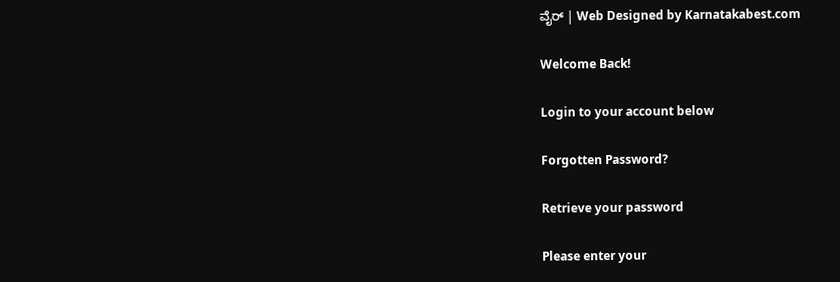ವೈರ್‌ | Web Designed by Karnatakabest.com

Welcome Back!

Login to your account below

Forgotten Password?

Retrieve your password

Please enter your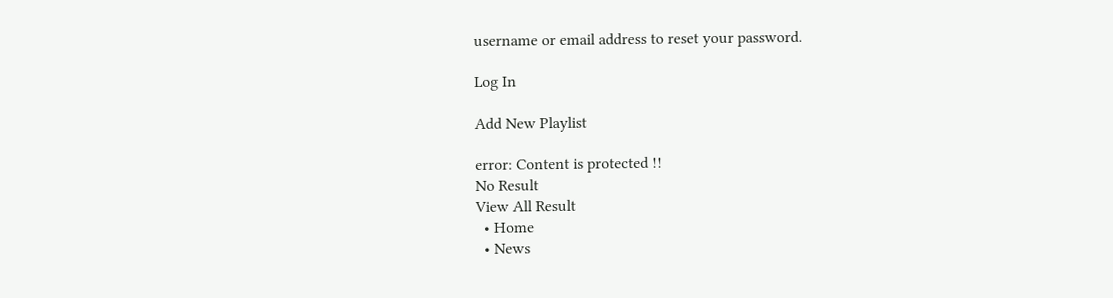username or email address to reset your password.

Log In

Add New Playlist

error: Content is protected !!
No Result
View All Result
  • Home
  • News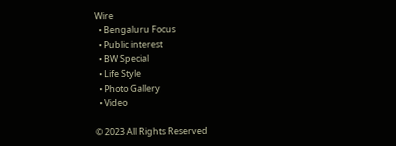Wire
  • Bengaluru Focus
  • Public interest
  • BW Special
  • Life Style
  • Photo Gallery
  • Video

© 2023 All Rights Reserved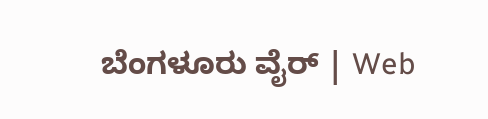ಬೆಂಗಳೂರು ವೈರ್‌ | Web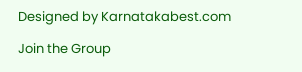Designed by Karnatakabest.com

Join the Group